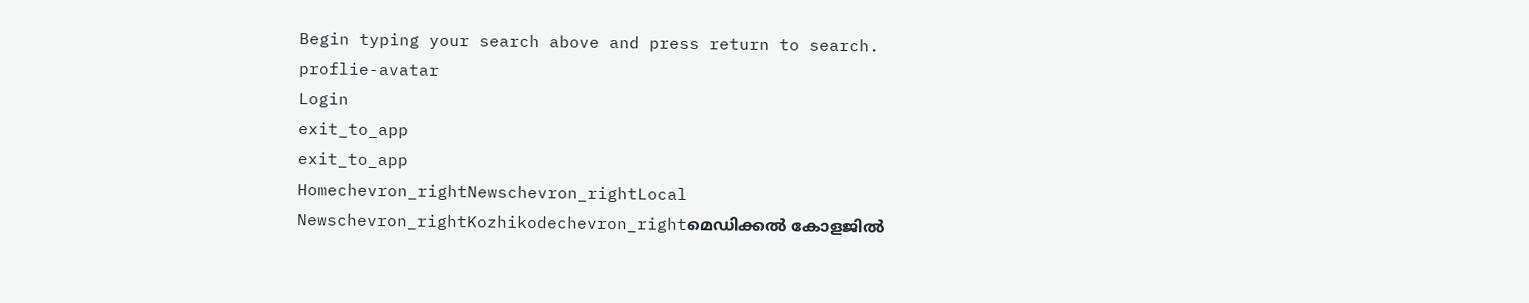Begin typing your search above and press return to search.
proflie-avatar
Login
exit_to_app
exit_to_app
Homechevron_rightNewschevron_rightLocal Newschevron_rightKozhikodechevron_rightമെഡിക്കൽ കോളജിൽ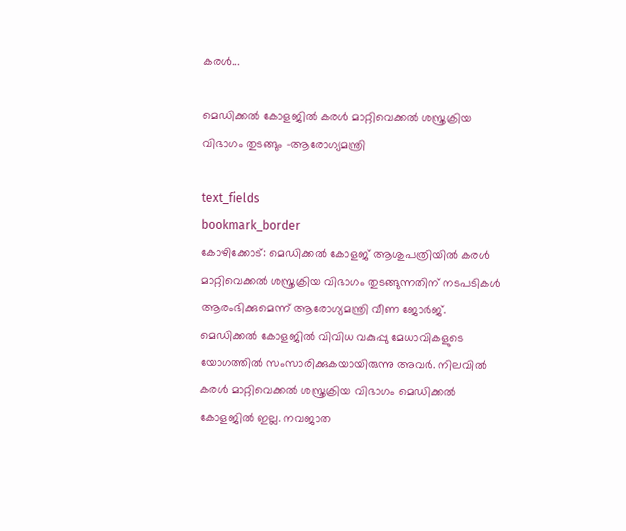കരൾ...

മെഡിക്കൽ കോളജിൽ കരൾ മാറ്റിവെക്കൽ ശസ്ത്രക്രിയ വിഭാഗം തുടങ്ങും -ആരോഗ്യമന്ത്രി

text_fields
bookmark_border
കോഴിക്കോട്: മെഡിക്കൽ കോളജ് ആശുപത്രിയിൽ കരൾ മാറ്റിവെക്കൽ ശസ്ത്രക്രിയ വിഭാഗം തുടങ്ങുന്നതിന് നടപടികൾ ആരംഭിക്കുമെന്ന് ആരോഗ്യമന്ത്രി വീണ ജോർജ്. മെഡിക്കൽ കോളജിൽ വിവിധ വകുപ്പു മേധാവികളുടെ യോഗത്തിൽ സംസാരിക്കുകയായിരുന്നു അവർ. നിലവിൽ കരൾ മാറ്റിവെക്കൽ ശസ്ത്രക്രിയ വിഭാഗം മെഡിക്കൽ കോളജിൽ ഇല്ല. നവജാത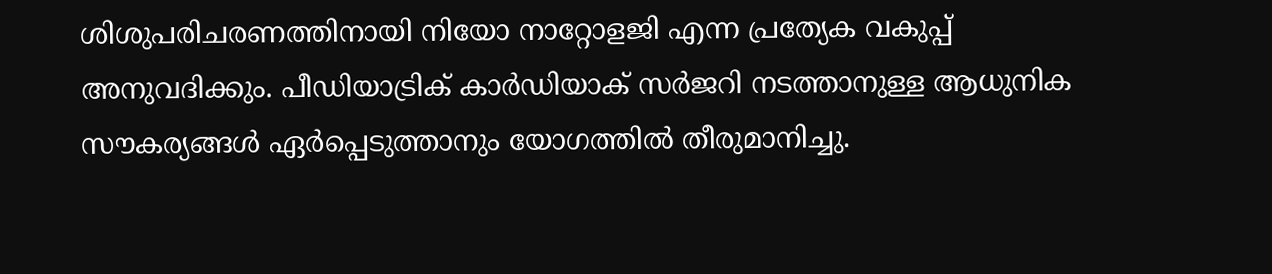ശിശുപരിചരണത്തിനായി നിയോ നാറ്റോളജി എന്ന പ്രത്യേക വകുപ്പ് അനുവദിക്കും. പീഡിയാട്രിക് കാർഡിയാക് സർജറി നടത്താനുള്ള ആധുനിക സൗകര്യങ്ങൾ ഏർപ്പെടുത്താനും യോഗത്തിൽ തീരുമാനിച്ചു.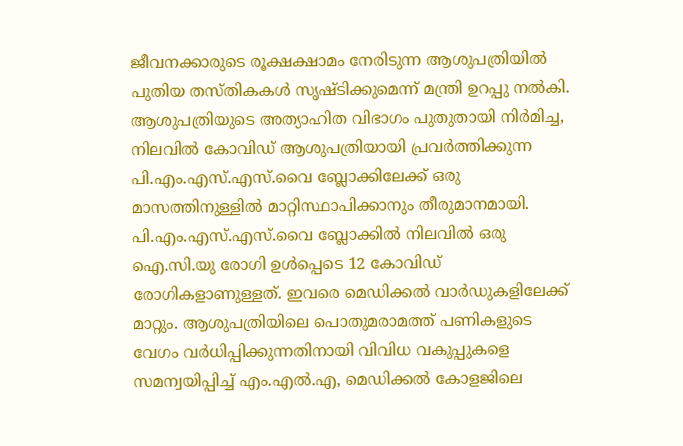ജീവനക്കാരുടെ രൂക്ഷക്ഷാമം നേരിടുന്ന ആശുപത്രിയിൽ പുതിയ തസ്തികകൾ സൃഷ്ടിക്കുമെന്ന് മന്ത്രി ഉറപ്പു നൽകി. ആശുപത്രിയുടെ അത്യാഹിത വിഭാഗം പുതുതായി നിർമിച്ച, നിലവിൽ കോവിഡ് ആശുപത്രിയായി പ്രവർത്തിക്കുന്ന പി.എം.എസ്.എസ്.വൈ ബ്ലോക്കിലേക്ക് ഒരു മാസത്തിനുള്ളിൽ മാറ്റിസ്ഥാപിക്കാനും തീരുമാനമായി. പി.എം.എസ്.എസ്.വൈ ബ്ലോക്കിൽ നിലവിൽ ഒരു ഐ.സി.യു രോഗി ഉൾപ്പെടെ 12 കോവിഡ് രോഗികളാണുള്ളത്. ഇവരെ മെഡിക്കൽ വാർഡുകളിലേക്ക് മാറ്റും. ആശുപത്രിയിലെ പൊതുമരാമത്ത് പണികളുടെ വേഗം വർധിപ്പിക്കുന്നതിനായി വിവിധ വകുപ്പുകളെ സമന്വയിപ്പിച്ച് എം.എൽ.എ, മെഡിക്കൽ കോളജിലെ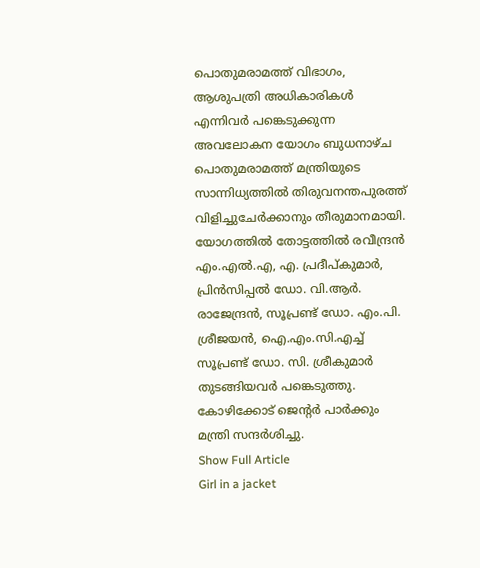പൊതുമരാമത്ത് വിഭാഗം, ആശുപത്രി അധികാരികൾ എന്നിവർ പങ്കെടുക്കുന്ന അവലോകന യോഗം ബുധനാഴ്ച പൊതുമരാമത്ത് മന്ത്രിയുടെ സാന്നിധ്യത്തിൽ തിരുവനന്തപുരത്ത് വിളിച്ചുചേർക്കാനും തീരുമാനമായി. യോഗത്തിൽ തോട്ടത്തിൽ രവീന്ദ്രൻ എം.എൽ.എ, എ. പ്രദീപ്കുമാർ, പ്രിൻസിപ്പൽ ഡോ. വി.ആർ. രാജേന്ദ്രൻ, സൂപ്രണ്ട് ഡോ. എം.പി. ശ്രീജയൻ, ഐ.എം.സി.എച്ച് സൂപ്രണ്ട് ഡോ. സി. ശ്രീകുമാർ തുടങ്ങിയവർ പങ്കെടുത്തു. കോഴിക്കോട് ജെന്‍റർ പാർക്കും മന്ത്രി സന്ദർശിച്ചു.
Show Full Article
Girl in a jacket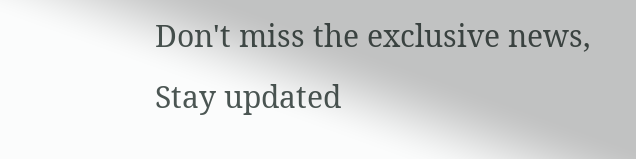Don't miss the exclusive news, Stay updated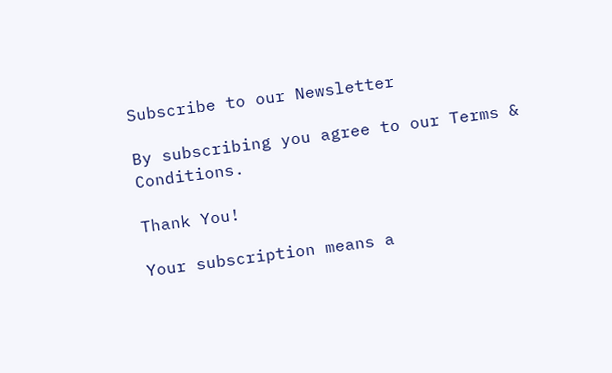Subscribe to our Newsletter

By subscribing you agree to our Terms & Conditions.

Thank You!

Your subscription means a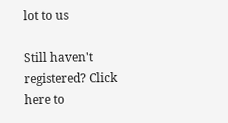lot to us

Still haven't registered? Click here to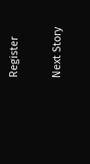Register

Next Story